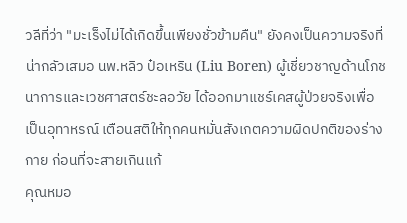วลีที่ว่า "มะเร็งไม่ได้เกิดขึ้นเพียงชั่วข้ามคืน" ยังคงเป็นความจริงที่น่ากลัวเสมอ นพ.หลิว ป๋อเหริน (Liu Boren) ผู้เชี่ยวชาญด้านโภชนาการและเวชศาสตร์ชะลอวัย ได้ออกมาแชร์เคสผู้ป่วยจริงเพื่อเป็นอุทาหรณ์ เตือนสติให้ทุกคนหมั่นสังเกตความผิดปกติของร่างกาย ก่อนที่จะสายเกินแก้
คุณหมอ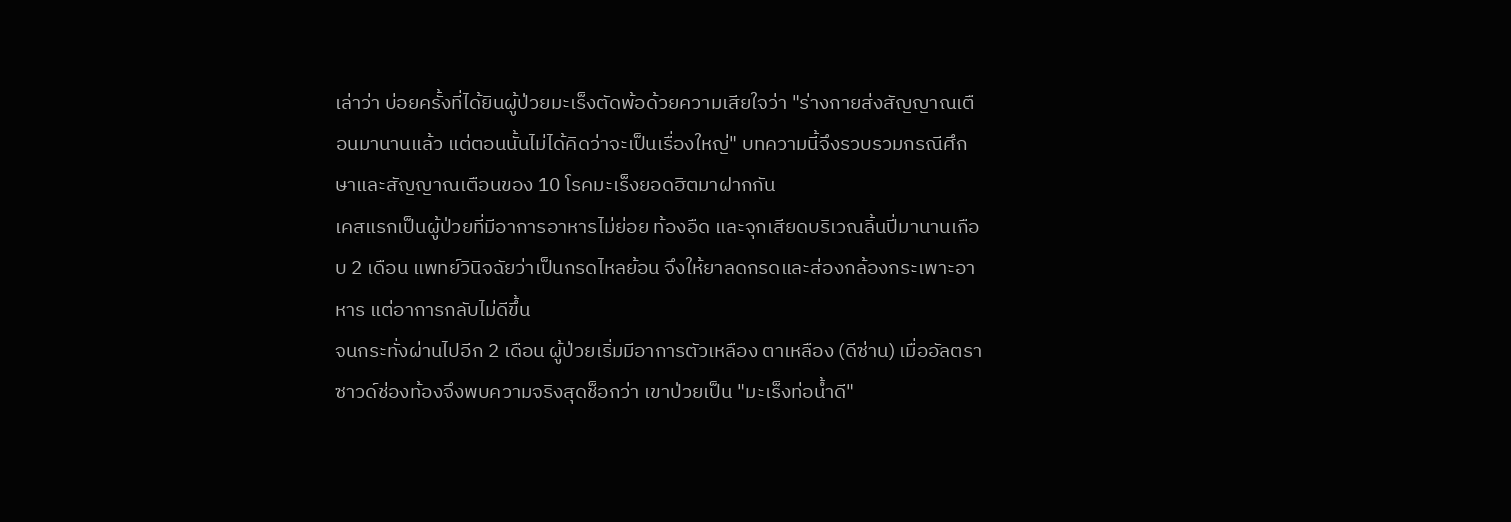เล่าว่า บ่อยครั้งที่ได้ยินผู้ป่วยมะเร็งตัดพ้อด้วยความเสียใจว่า "ร่างกายส่งสัญญาณเตือนมานานแล้ว แต่ตอนนั้นไม่ได้คิดว่าจะเป็นเรื่องใหญ่" บทความนี้จึงรวบรวมกรณีศึกษาและสัญญาณเตือนของ 10 โรคมะเร็งยอดฮิตมาฝากกัน
เคสแรกเป็นผู้ป่วยที่มีอาการอาหารไม่ย่อย ท้องอืด และจุกเสียดบริเวณลิ้นปี่มานานเกือบ 2 เดือน แพทย์วินิจฉัยว่าเป็นกรดไหลย้อน จึงให้ยาลดกรดและส่องกล้องกระเพาะอาหาร แต่อาการกลับไม่ดีขึ้น
จนกระทั่งผ่านไปอีก 2 เดือน ผู้ป่วยเริ่มมีอาการตัวเหลือง ตาเหลือง (ดีซ่าน) เมื่ออัลตราซาวด์ช่องท้องจึงพบความจริงสุดช็อกว่า เขาป่วยเป็น "มะเร็งท่อน้ำดี"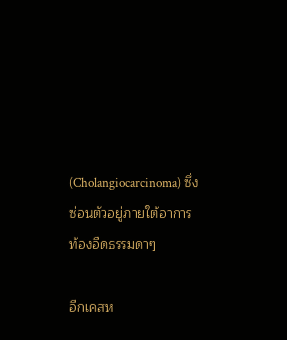(Cholangiocarcinoma) ซึ่งซ่อนตัวอยู่ภายใต้อาการท้องอืดธรรมดาๆ

อีกเคสห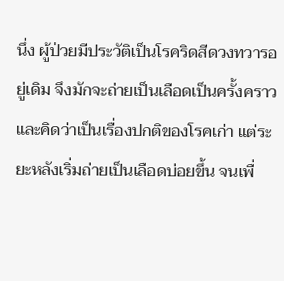นึ่ง ผู้ป่วยมีประวัติเป็นโรคริดสีดวงทวารอยู่เดิม จึงมักจะถ่ายเป็นเลือดเป็นครั้งคราวและคิดว่าเป็นเรื่องปกติของโรคเก่า แต่ระยะหลังเริ่มถ่ายเป็นเลือดบ่อยขึ้น จนเพื่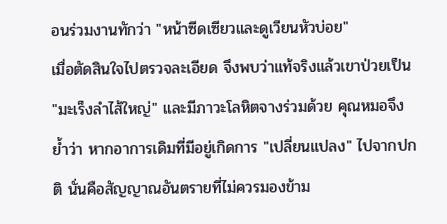อนร่วมงานทักว่า "หน้าซีดเซียวและดูเวียนหัวบ่อย"
เมื่อตัดสินใจไปตรวจละเอียด จึงพบว่าแท้จริงแล้วเขาป่วยเป็น "มะเร็งลำไส้ใหญ่" และมีภาวะโลหิตจางร่วมด้วย คุณหมอจึงย้ำว่า หากอาการเดิมที่มีอยู่เกิดการ "เปลี่ยนแปลง" ไปจากปกติ นั่นคือสัญญาณอันตรายที่ไม่ควรมองข้าม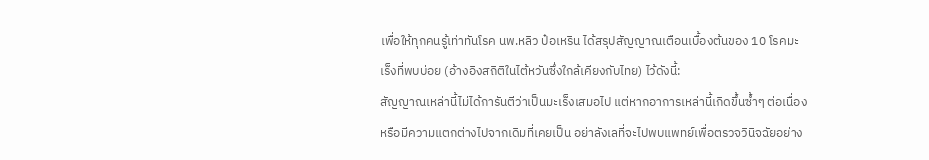เพื่อให้ทุกคนรู้เท่าทันโรค นพ.หลิว ป๋อเหริน ได้สรุปสัญญาณเตือนเบื้องต้นของ 10 โรคมะเร็งที่พบบ่อย (อ้างอิงสถิติในไต้หวันซึ่งใกล้เคียงกับไทย) ไว้ดังนี้:
สัญญาณเหล่านี้ไม่ได้การันตีว่าเป็นมะเร็งเสมอไป แต่หากอาการเหล่านี้เกิดขึ้นซ้ำๆ ต่อเนื่อง หรือมีความแตกต่างไปจากเดิมที่เคยเป็น อย่าลังเลที่จะไปพบแพทย์เพื่อตรวจวินิจฉัยอย่าง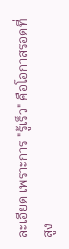ละเอียด เพราะการ "รู้เร็ว" คือโอกาสรอดที่สูง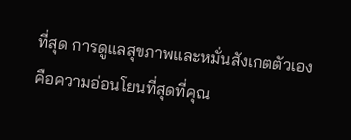ที่สุด การดูแลสุขภาพและหมั่นสังเกตตัวเอง คือความอ่อนโยนที่สุดที่คุณ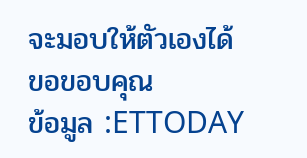จะมอบให้ตัวเองได้
ขอขอบคุณ
ข้อมูล :ETTODAY